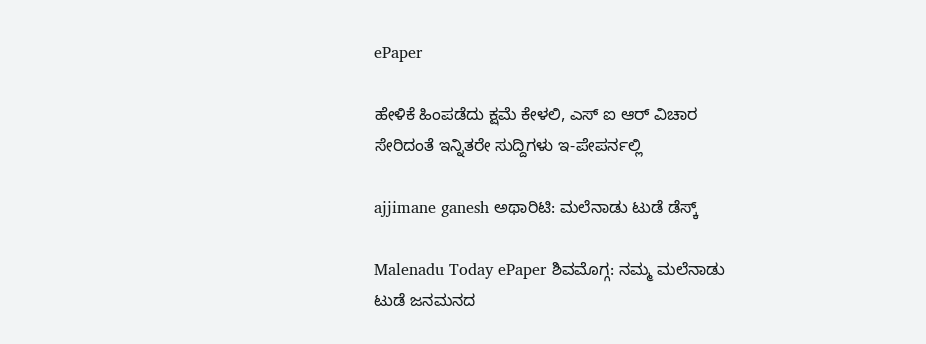ePaper

ಹೇಳಿಕೆ ಹಿಂಪಡೆದು ಕ್ಷಮೆ ಕೇಳಲಿ, ಎಸ್ ಐ ಆರ್ ವಿಚಾರ ಸೇರಿದಂತೆ ಇನ್ನಿತರೇ ಸುದ್ದಿಗಳು ಇ-ಪೇಪರ್ನಲ್ಲಿ

ajjimane ganesh ಅಥಾರಿಟಿ: ಮಲೆನಾಡು ಟುಡೆ ಡೆಸ್ಕ್

Malenadu Today ePaper ಶಿವಮೊಗ್ಗ: ನಮ್ಮ ಮಲೆನಾಡು ಟುಡೆ ಜನಮನದ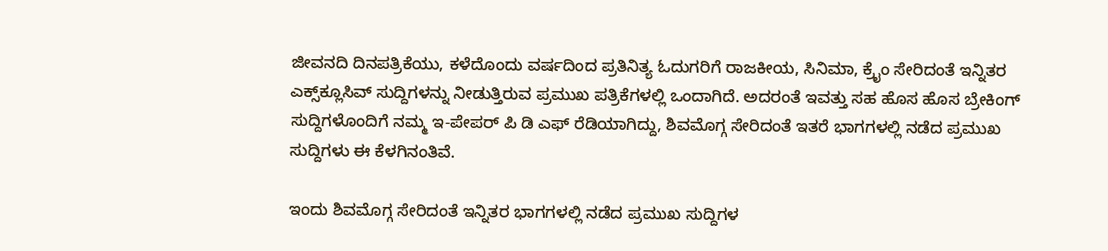ಜೀವನದಿ ದಿನಪತ್ರಿಕೆಯು, ಕಳೆದೊಂದು ವರ್ಷದಿಂದ ಪ್ರತಿನಿತ್ಯ ಓದುಗರಿಗೆ ರಾಜಕೀಯ, ಸಿನಿಮಾ, ಕ್ರೈಂ ಸೇರಿದಂತೆ ಇನ್ನಿತರ ಎಕ್ಸ್‌ಕ್ಲೂಸಿವ್ ಸುದ್ದಿಗಳನ್ನು ನೀಡುತ್ತಿರುವ ಪ್ರಮುಖ ಪತ್ರಿಕೆಗಳಲ್ಲಿ ಒಂದಾಗಿದೆ. ಅದರಂತೆ ಇವತ್ತು ಸಹ ಹೊಸ ಹೊಸ ಬ್ರೇಕಿಂಗ್ ಸುದ್ದಿಗಳೊಂದಿಗೆ ನಮ್ಮ ಇ-ಪೇಪರ್ ಪಿ ಡಿ ಎಫ್ ರೆಡಿಯಾಗಿದ್ದು, ಶಿವಮೊಗ್ಗ ಸೇರಿದಂತೆ ಇತರೆ ಭಾಗಗಳಲ್ಲಿ ನಡೆದ ಪ್ರಮುಖ ಸುದ್ದಿಗಳು ಈ ಕೆಳಗಿನಂತಿವೆ.

ಇಂದು ಶಿವಮೊಗ್ಗ ಸೇರಿದಂತೆ ಇನ್ನಿತರ ಭಾಗಗಳಲ್ಲಿ ನಡೆದ ಪ್ರಮುಖ ಸುದ್ದಿಗಳ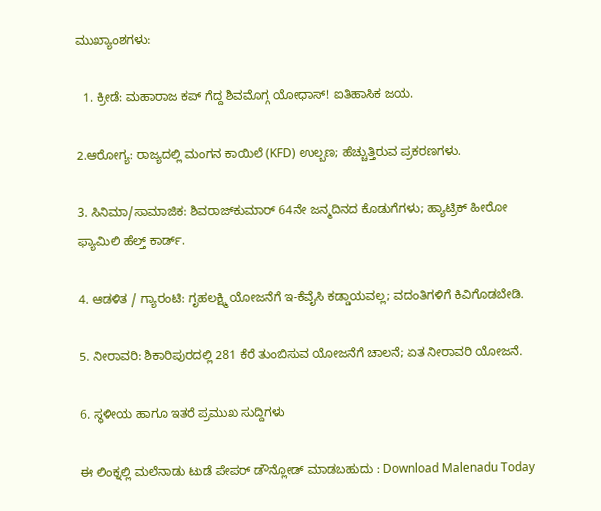ಮುಖ್ಯಾಂಶಗಳು:

  1. ಕ್ರೀಡೆ: ಮಹಾರಾಜ ಕಪ್ ಗೆದ್ದ ಶಿವಮೊಗ್ಗ ಯೋಧಾಸ್! ಐತಿಹಾಸಿಕ ಜಯ.

2.ಆರೋಗ್ಯ: ರಾಜ್ಯದಲ್ಲಿ ಮಂಗನ ಕಾಯಿಲೆ (KFD) ಉಲ್ಬಣ; ಹೆಚ್ಚುತ್ತಿರುವ ಪ್ರಕರಣಗಳು.

3. ಸಿನಿಮಾ/ಸಾಮಾಜಿಕ: ಶಿವರಾಜ್‌ಕುಮಾರ್ 64ನೇ ಜನ್ಮದಿನದ ಕೊಡುಗೆಗಳು; ಹ್ಯಾಟ್ರಿಕ್ ಹೀರೋ ಫ್ಯಾಮಿಲಿ ಹೆಲ್ತ್ ಕಾರ್ಡ್.

4. ಆಡಳಿತ / ಗ್ಯಾರಂಟಿ: ಗೃಹಲಕ್ಷ್ಮಿ ಯೋಜನೆಗೆ ಇ-ಕೆವೈಸಿ ಕಡ್ಡಾಯವಲ್ಲ; ವದಂತಿಗಳಿಗೆ ಕಿವಿಗೊಡಬೇಡಿ.

5. ನೀರಾವರಿ: ಶಿಕಾರಿಪುರದಲ್ಲಿ 281 ಕೆರೆ ತುಂಬಿಸುವ ಯೋಜನೆಗೆ ಚಾಲನೆ; ಏತ ನೀರಾವರಿ ಯೋಜನೆ.

6. ಸ್ಥಳೀಯ ಹಾಗೂ ಇತರೆ ಪ್ರಮುಖ ಸುದ್ದಿಗಳು

ಈ ಲಿಂಕ್ನಲ್ಲಿ ಮಲೆನಾಡು ಟುಡೆ ಪೇಪರ್ ಡೌನ್ಲೋಡ್ ಮಾಡಬಹುದು : Download Malenadu Today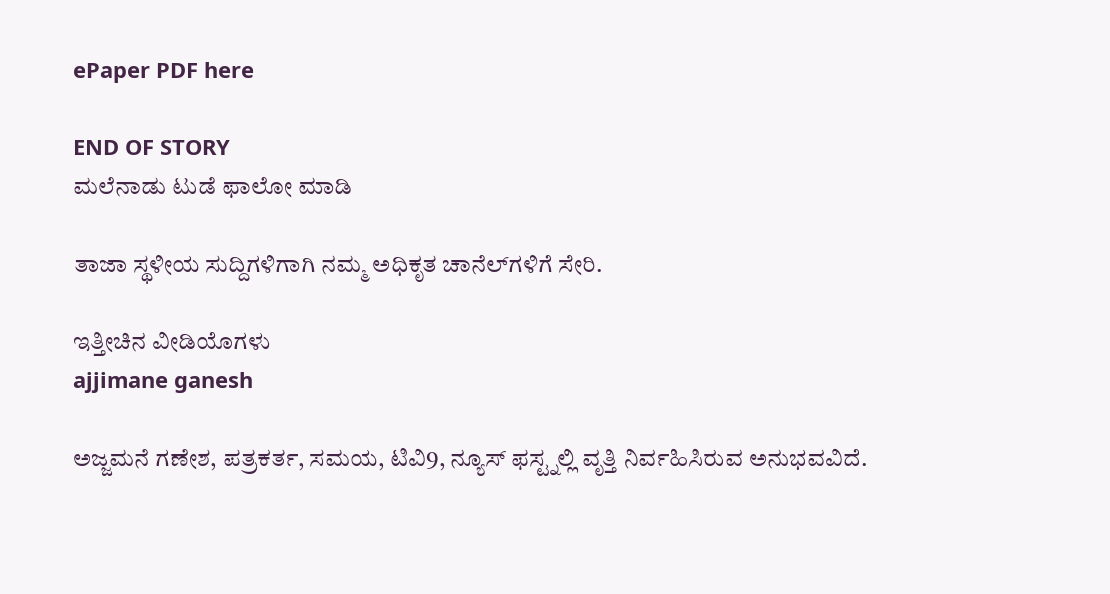ePaper PDF here

END OF STORY
ಮಲೆನಾಡು ಟುಡೆ ಫಾಲೋ ಮಾಡಿ

ತಾಜಾ ಸ್ಥಳೀಯ ಸುದ್ದಿಗಳಿಗಾಗಿ ನಮ್ಮ ಅಧಿಕೃತ ಚಾನೆಲ್‌ಗಳಿಗೆ ಸೇರಿ.

ಇತ್ತೀಚಿನ ವೀಡಿಯೊಗಳು
ajjimane ganesh

ಅಜ್ಜಮನೆ ಗಣೇಶ, ಪತ್ರಕರ್ತ, ಸಮಯ, ಟಿವಿ9, ನ್ಯೂಸ್ ಫಸ್ಟ್ನಲ್ಲಿ ವೃತ್ತಿ ನಿರ್ವಹಿಸಿರುವ ಅನುಭವವಿದೆ.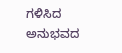ಗಳಿಸಿದ ಅನುಭವದ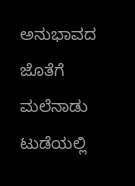ಅನುಭಾವದ ಜೊತೆಗೆ ಮಲೆನಾಡು ಟುಡೆಯಲ್ಲಿ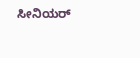ಸೀನಿಯರ್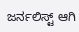ಜರ್ನಲಿಸ್ಟ್ ಆಗಿ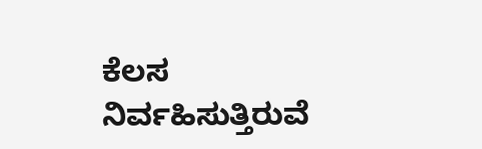ಕೆಲಸ ನಿರ್ವಹಿಸುತ್ತಿರುವೆ